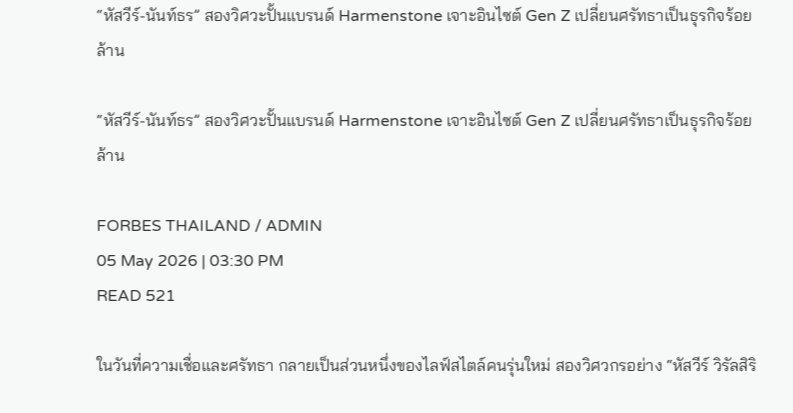“หัสวีร์-นันท์ธร” สองวิศวะปั้นแบรนด์ Harmenstone เจาะอินไซต์ Gen Z เปลี่ยนศรัทธาเป็นธุรกิจร้อยล้าน

“หัสวีร์-นันท์ธร” สองวิศวะปั้นแบรนด์ Harmenstone เจาะอินไซต์ Gen Z เปลี่ยนศรัทธาเป็นธุรกิจร้อยล้าน

FORBES THAILAND / ADMIN
05 May 2026 | 03:30 PM
READ 521

ในวันที่ความเชื่อและศรัทธา กลายเป็นส่วนหนึ่งของไลฟ์สไตล์คนรุ่นใหม่ สองวิศวกรอย่าง “หัสวีร์ วิรัลสิริ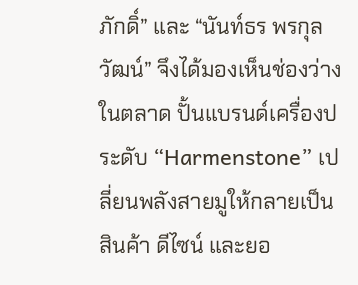ภักดิ์” และ “นันท์ธร พรกุลวัฒน์” จึงได้มองเห็นช่องว่างในตลาด ปั้นแบรนด์เครื่องประดับ “Harmenstone” เปลี่ยนพลังสายมูให้กลายเป็นสินค้า ดีไซน์ และยอ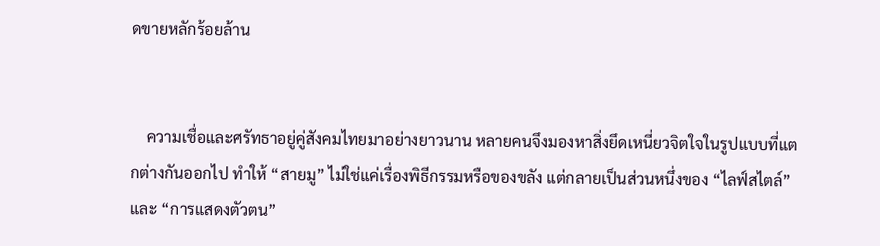ดขายหลักร้อยล้าน


    ความเชื่อและศรัทธาอยู่คู่สังคมไทยมาอย่างยาวนาน หลายคนจึงมองหาสิ่งยึดเหนี่ยวจิตใจในรูปแบบที่แตกต่างกันออกไป ทำให้ “สายมู” ไม่ใช่แค่เรื่องพิธีกรรมหรือของขลัง แต่กลายเป็นส่วนหนึ่งของ “ไลฟ์สไตล์” และ “การแสดงตัวตน”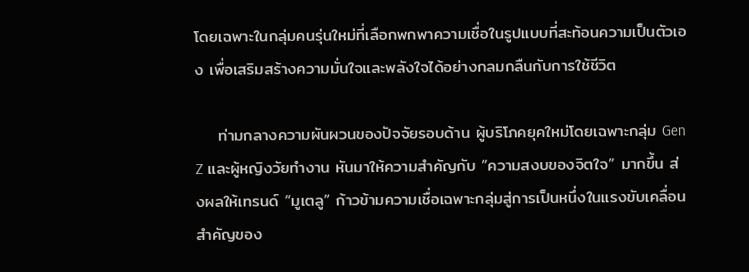โดยเฉพาะในกลุ่มคนรุ่นใหม่ที่เลือกพกพาความเชื่อในรูปแบบที่สะท้อนความเป็นตัวเอง เพื่อเสริมสร้างความมั่นใจและพลังใจได้อย่างกลมกลืนกับการใช้ชีวิต

    ท่ามกลางความผันผวนของปัจจัยรอบด้าน ผู้บริโภคยุคใหม่โดยเฉพาะกลุ่ม Gen Z และผู้หญิงวัยทำงาน หันมาให้ความสำคัญกับ “ความสงบของจิตใจ” มากขึ้น ส่งผลให้เทรนด์ “มูเตลู” ก้าวข้ามความเชื่อเฉพาะกลุ่มสู่การเป็นหนึ่งในแรงขับเคลื่อนสำคัญของ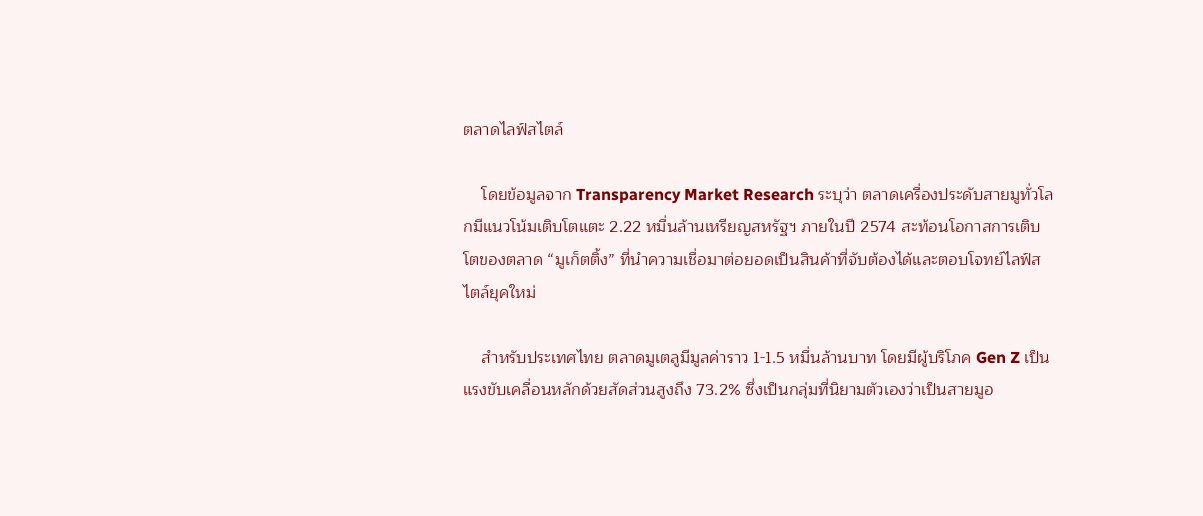ตลาดไลฟ์สไตล์

    โดยข้อมูลจาก Transparency Market Research ระบุว่า ตลาดเครื่องประดับสายมูทั่วโลกมีแนวโน้มเติบโตแตะ 2.22 หมื่นล้านเหรียญสหรัฐฯ ภายในปี 2574 สะท้อนโอกาสการเติบโตของตลาด “มูเก็ตติ้ง” ที่นำความเชื่อมาต่อยอดเป็นสินค้าที่จับต้องได้และตอบโจทย์ไลฟ์สไตล์ยุคใหม่

    สำหรับประเทศไทย ตลาดมูเตลูมีมูลค่าราว 1-1.5 หมื่นล้านบาท โดยมีผู้บริโภค Gen Z เป็นแรงขับเคลื่อนหลักด้วยสัดส่วนสูงถึง 73.2% ซึ่งเป็นกลุ่มที่นิยามตัวเองว่าเป็นสายมูอ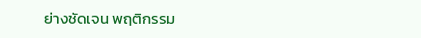ย่างชัดเจน พฤติกรรม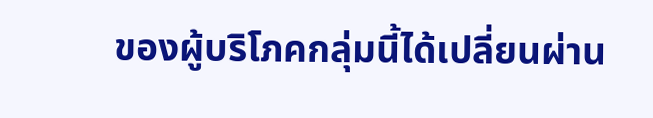ของผู้บริโภคกลุ่มนี้ได้เปลี่ยนผ่าน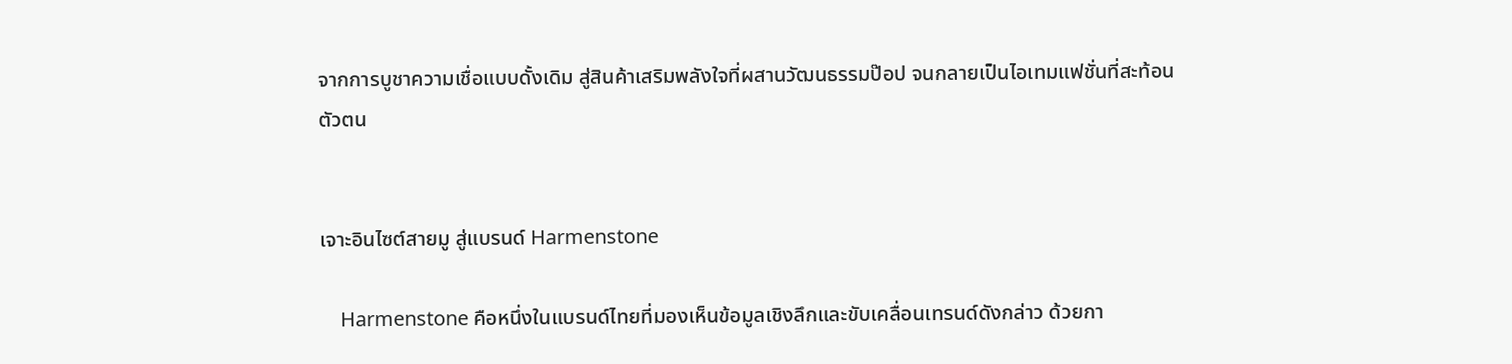จากการบูชาความเชื่อแบบดั้งเดิม สู่สินค้าเสริมพลังใจที่ผสานวัฒนธรรมป๊อป จนกลายเป็นไอเทมแฟชั่นที่สะท้อนตัวตน


เจาะอินไซต์สายมู สู่แบรนด์ Harmenstone

    Harmenstone คือหนึ่งในแบรนด์ไทยที่มองเห็นข้อมูลเชิงลึกและขับเคลื่อนเทรนด์ดังกล่าว ด้วยกา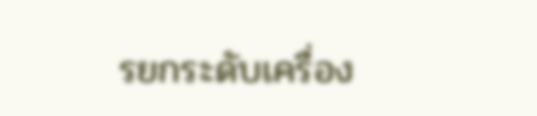รยกระดับเครื่อง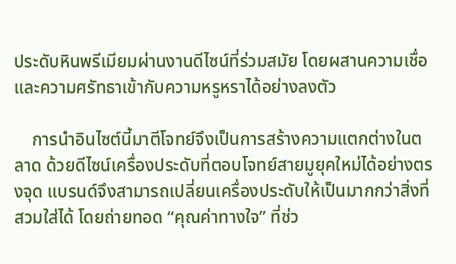ประดับหินพรีเมียมผ่านงานดีไซน์ที่ร่วมสมัย โดยผสานความเชื่อและความศรัทธาเข้ากับความหรูหราได้อย่างลงตัว

    การนำอินไซต์นี้มาตีโจทย์จึงเป็นการสร้างความแตกต่างในตลาด ด้วยดีไซน์เครื่องประดับที่ตอบโจทย์สายมูยุคใหม่ได้อย่างตรงจุด แบรนด์จึงสามารถเปลี่ยนเครื่องประดับให้เป็นมากกว่าสิ่งที่สวมใส่ได้ โดยถ่ายทอด “คุณค่าทางใจ” ที่ช่ว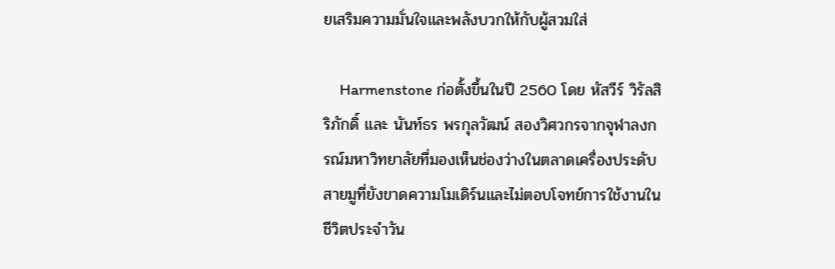ยเสริมความมั่นใจและพลังบวกให้กับผู้สวมใส่

    Harmenstone ก่อตั้งขึ้นในปี 2560 โดย หัสวีร์ วิรัลสิริภักดิ์ และ นันท์ธร พรกุลวัฒน์ สองวิศวกรจากจุฬาลงกรณ์มหาวิทยาลัยที่มองเห็นช่องว่างในตลาดเครื่องประดับสายมูที่ยังขาดความโมเดิร์นและไม่ตอบโจทย์การใช้งานในชีวิตประจำวัน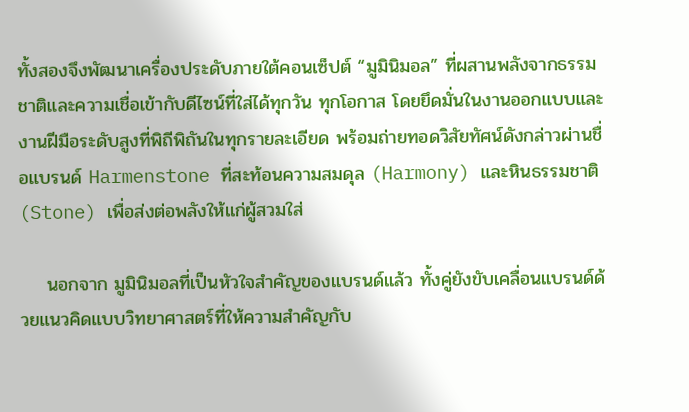ทั้งสองจึงพัฒนาเครื่องประดับภายใต้คอนเซ็ปต์ “มูมินิมอล” ที่ผสานพลังจากธรรมชาติและความเชื่อเข้ากับดีไซน์ที่ใส่ได้ทุกวัน ทุกโอกาส โดยยึดมั่นในงานออกแบบและงานฝีมือระดับสูงที่พิถีพิถันในทุกรายละเอียด พร้อมถ่ายทอดวิสัยทัศน์ดังกล่าวผ่านชื่อแบรนด์ Harmenstone ที่สะท้อนความสมดุล (Harmony) และหินธรรมชาติ (Stone) เพื่อส่งต่อพลังให้แก่ผู้สวมใส่

    นอกจาก มูมินิมอลที่เป็นหัวใจสำคัญของแบรนด์แล้ว ทั้งคู่ยังขับเคลื่อนแบรนด์ด้วยแนวคิดแบบวิทยาศาสตร์ที่ให้ความสำคัญกับ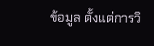ข้อมูล ตั้งแต่การวิ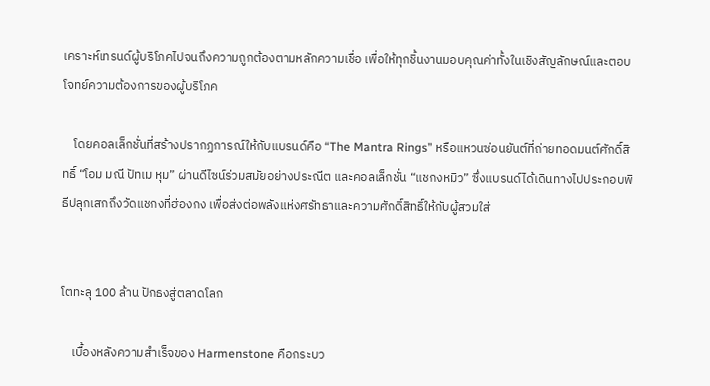เคราะห์เทรนด์ผู้บริโภคไปจนถึงความถูกต้องตามหลักความเชื่อ เพื่อให้ทุกชิ้นงานมอบคุณค่าทั้งในเชิงสัญลักษณ์และตอบโจทย์ความต้องการของผู้บริโภค

    โดยคอลเล็กชั่นที่สร้างปรากฏการณ์ให้กับแบรนด์คือ “The Mantra Rings” หรือแหวนซ่อนยันต์ที่ถ่ายทอดมนต์ศักดิ์สิทธิ์ “โอม มณี ปัทเม หุม” ผ่านดีไซน์ร่วมสมัยอย่างประณีต และคอลเล็กชั่น “แชกงหมิว” ซึ่งแบรนด์ได้เดินทางไปประกอบพิธีปลุกเสกถึงวัดแชกงที่ฮ่องกง เพื่อส่งต่อพลังแห่งศรัทธาและความศักดิ์สิทธิ์ให้กับผู้สวมใส่


โตทะลุ 100 ล้าน ปักธงสู่ตลาดโลก

    เบื้องหลังความสำเร็จของ Harmenstone คือกระบว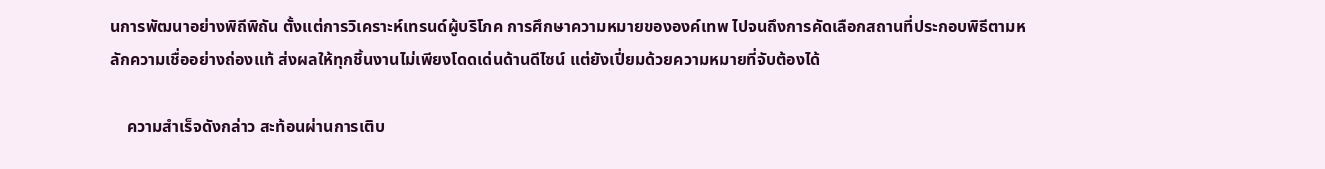นการพัฒนาอย่างพิถีพิถัน ตั้งแต่การวิเคราะห์เทรนด์ผู้บริโภค การศึกษาความหมายขององค์เทพ ไปจนถึงการคัดเลือกสถานที่ประกอบพิธีตามหลักความเชื่ออย่างถ่องแท้ ส่งผลให้ทุกชิ้นงานไม่เพียงโดดเด่นด้านดีไซน์ แต่ยังเปี่ยมด้วยความหมายที่จับต้องได้

    ความสำเร็จดังกล่าว สะท้อนผ่านการเติบ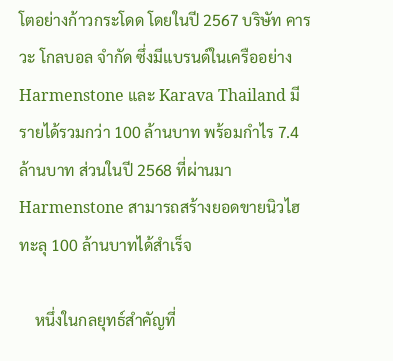โตอย่างก้าวกระโดด โดยในปี 2567 บริษัท คารวะ โกลบอล จำกัด ซึ่งมีแบรนด์ในเครืออย่าง Harmenstone และ Karava Thailand มีรายได้รวมกว่า 100 ล้านบาท พร้อมกำไร 7.4 ล้านบาท ส่วนในปี 2568 ที่ผ่านมา Harmenstone สามารถสร้างยอดขายนิวไฮทะลุ 100 ล้านบาทได้สำเร็จ

    หนึ่งในกลยุทธ์สำคัญที่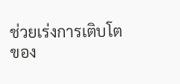ช่วยเร่งการเติบโตของ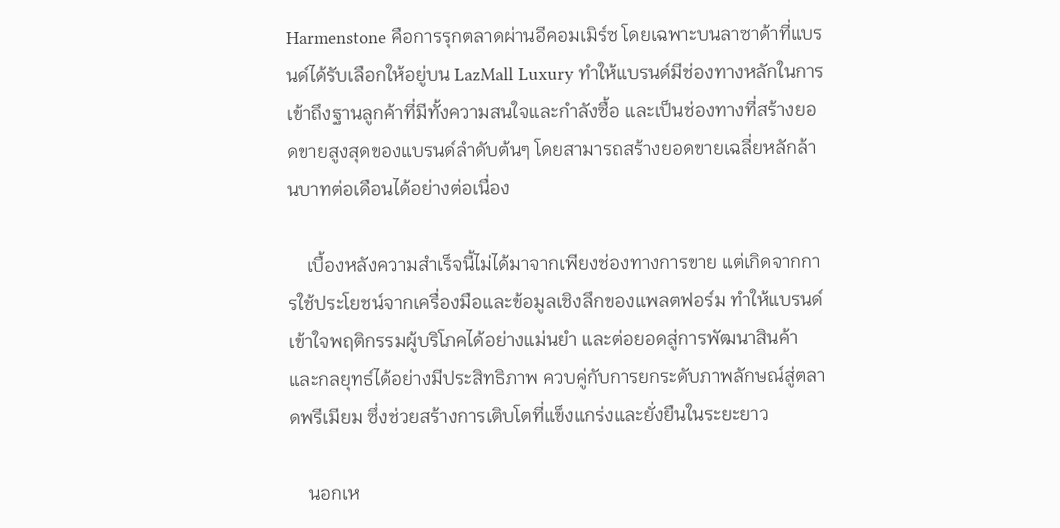Harmenstone คือการรุกตลาดผ่านอีคอมเมิร์ซ โดยเฉพาะบนลาซาด้าที่แบรนด์ได้รับเลือกให้อยู่บน LazMall Luxury ทำให้แบรนด์มีช่องทางหลักในการเข้าถึงฐานลูกค้าที่มีทั้งความสนใจและกำลังซื้อ และเป็นช่องทางที่สร้างยอดขายสูงสุดของแบรนด์ลำดับต้นๆ โดยสามารถสร้างยอดขายเฉลี่ยหลักล้านบาทต่อเดือนได้อย่างต่อเนื่อง

    เบื้องหลังความสำเร็จนี้ไม่ได้มาจากเพียงช่องทางการขาย แต่เกิดจากการใช้ประโยชน์จากเครื่องมือและข้อมูลเชิงลึกของแพลตฟอร์ม ทำให้แบรนด์เข้าใจพฤติกรรมผู้บริโภคได้อย่างแม่นยำ และต่อยอดสู่การพัฒนาสินค้าและกลยุทธ์ได้อย่างมีประสิทธิภาพ ควบคู่กับการยกระดับภาพลักษณ์สู่ตลาดพรีเมียม ซึ่งช่วยสร้างการเติบโตที่แข็งแกร่งและยั่งยืนในระยะยาว

    นอกเห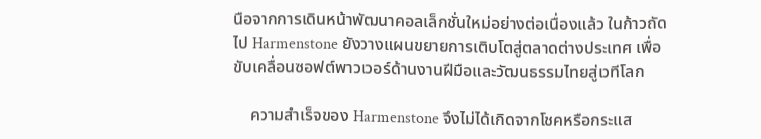นือจากการเดินหน้าพัฒนาคอลเล็กชั่นใหม่อย่างต่อเนื่องแล้ว ในก้าวถัดไป Harmenstone ยังวางแผนขยายการเติบโตสู่ตลาดต่างประเทศ เพื่อขับเคลื่อนซอฟต์พาวเวอร์ด้านงานฝีมือและวัฒนธรรมไทยสู่เวทีโลก

    ความสำเร็จของ Harmenstone จึงไม่ได้เกิดจากโชคหรือกระแส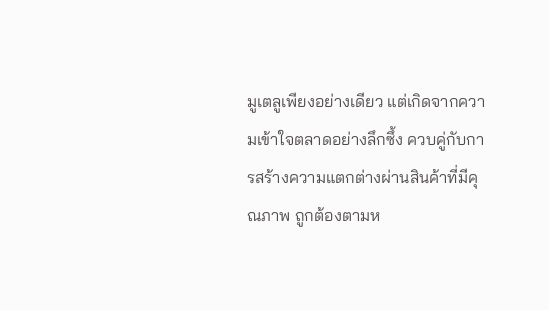มูเตลูเพียงอย่างเดียว แต่เกิดจากความเข้าใจตลาดอย่างลึกซึ้ง ควบคู่กับการสร้างความแตกต่างผ่านสินค้าที่มีคุณภาพ ถูกต้องตามห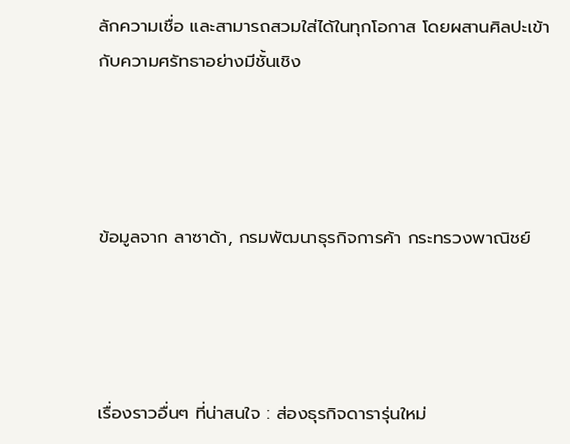ลักความเชื่อ และสามารถสวมใส่ได้ในทุกโอกาส โดยผสานศิลปะเข้ากับความศรัทธาอย่างมีชั้นเชิง




ข้อมูลจาก ลาซาด้า, กรมพัฒนาธุรกิจการค้า กระทรวงพาณิชย์




เรื่องราวอื่นๆ ที่น่าสนใจ : ส่องธุรกิจดารารุ่นใหม่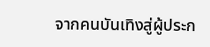จากคนบันเทิงสู่ผู้ประก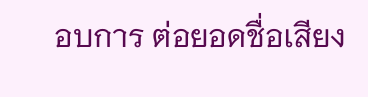อบการ ต่อยอดชื่อเสียง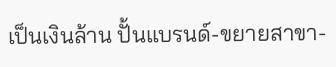เป็นเงินล้าน ปั้นแบรนด์-ขยายสาขา-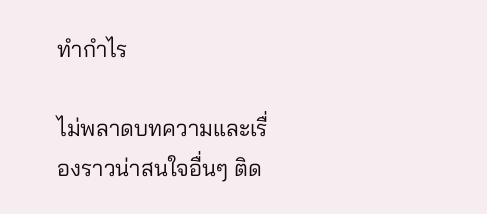ทำกำไร

ไม่พลาดบทความและเรื่องราวน่าสนใจอื่นๆ ติด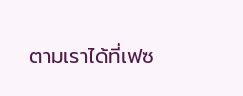ตามเราได้ที่เฟซ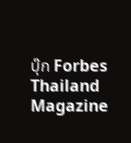บุ๊ก Forbes Thailand Magazine